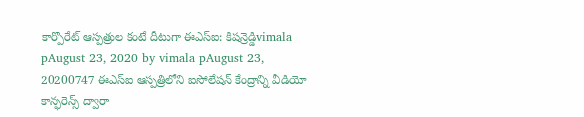కార్పొరేట్ ఆస్పత్రుల కంటే దీటుగా ఈఎస్ఐ: కిషన్రెడ్డిvimala pAugust 23, 2020 by vimala pAugust 23, 20200747 ఈఎస్ఐ ఆస్పత్రిలోని ఐసోలేషన్ కేంద్రాన్ని వీడియో కాన్ఫరెన్స్ ద్వారా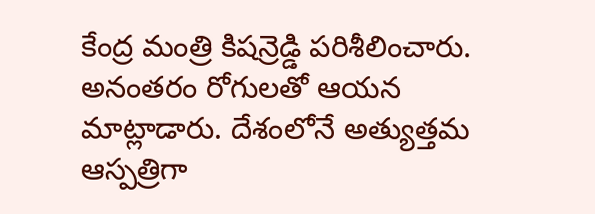కేంద్ర మంత్రి కిషన్రెడ్డి పరిశీలించారు. అనంతరం రోగులతో ఆయన మాట్లాడారు. దేశంలోనే అత్యుత్తమ ఆస్పత్రిగా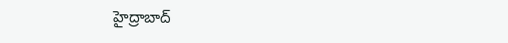హైద్రాబాద్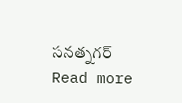సనత్నగర్ Read more